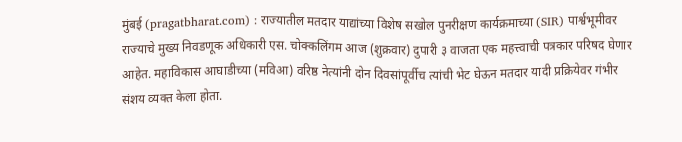मुंबई (pragatbharat.com) : राज्यातील मतदार याद्यांच्या विशेष सखोल पुनरीक्षण कार्यक्रमाच्या (SIR) पार्श्वभूमीवर राज्याचे मुख्य निवडणूक अधिकारी एस. चोक्कलिंगम आज (शुक्रवार) दुपारी ३ वाजता एक महत्त्वाची पत्रकार परिषद घेणार आहेत. महाविकास आघाडीच्या (मविआ) वरिष्ठ नेत्यांनी दोन दिवसांपूर्वीच त्यांची भेट घेऊन मतदार यादी प्रक्रियेवर गंभीर संशय व्यक्त केला होता.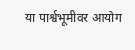या पार्श्वभूमीवर आयोग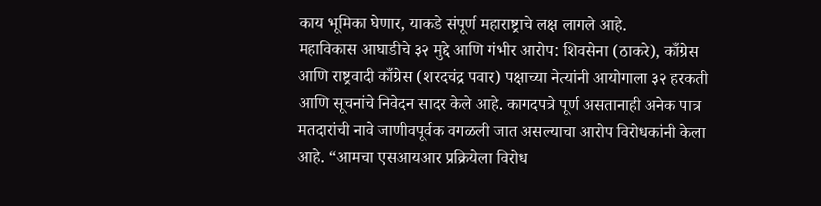काय भूमिका घेणार, याकडे संपूर्ण महाराष्ट्राचे लक्ष लागले आहे.
महाविकास आघाडीचे ३२ मुद्दे आणि गंभीर आरोप: शिवसेना (ठाकरे), काँग्रेस आणि राष्ट्रवादी काँग्रेस (शरदचंद्र पवार) पक्षाच्या नेत्यांनी आयोगाला ३२ हरकती आणि सूचनांचे निवेदन सादर केले आहे. कागदपत्रे पूर्ण असतानाही अनेक पात्र मतदारांची नावे जाणीवपूर्वक वगळली जात असल्याचा आरोप विरोधकांनी केला आहे. “आमचा एसआयआर प्रक्रियेला विरोध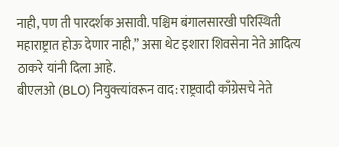नाही, पण ती पारदर्शक असावी. पश्चिम बंगालसारखी परिस्थिती महाराष्ट्रात होऊ देणार नाही,” असा थेट इशारा शिवसेना नेते आदित्य ठाकरे यांनी दिला आहे.
बीएलओ (BLO) नियुक्त्यांवरून वाद: राष्ट्रवादी काँग्रेसचे नेते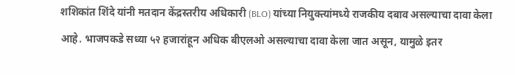शशिकांत शिंदे यांनी मतदान केंद्रस्तरीय अधिकारी (BLO) यांच्या नियुक्त्यांमध्ये राजकीय दबाव असल्याचा दावा केला आहे. भाजपकडे सध्या ५२ हजारांहून अधिक बीएलओ असल्याचा दावा केला जात असून, यामुळे इतर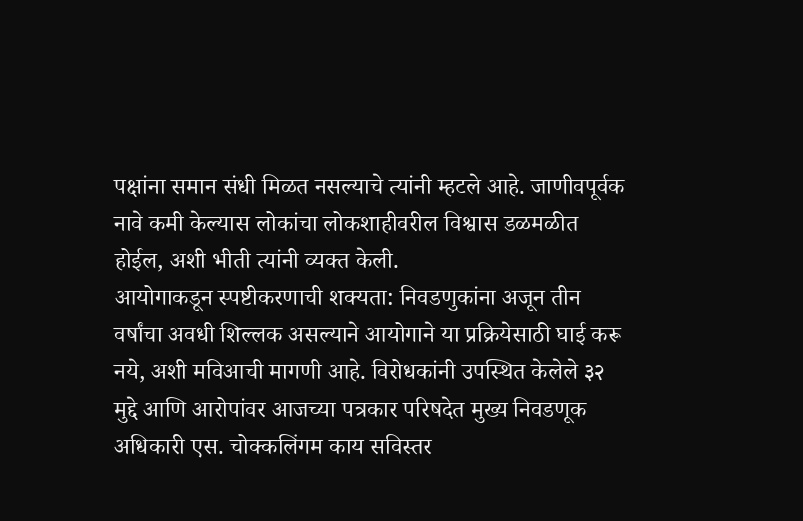पक्षांना समान संधी मिळत नसल्याचे त्यांनी म्हटले आहे. जाणीवपूर्वक नावे कमी केल्यास लोकांचा लोकशाहीवरील विश्वास डळमळीत होईल, अशी भीती त्यांनी व्यक्त केली.
आयोगाकडून स्पष्टीकरणाची शक्यता: निवडणुकांना अजून तीन वर्षांचा अवधी शिल्लक असल्याने आयोगाने या प्रक्रियेसाठी घाई करू नये, अशी मविआची मागणी आहे. विरोधकांनी उपस्थित केलेले ३२ मुद्दे आणि आरोपांवर आजच्या पत्रकार परिषदेत मुख्य निवडणूक अधिकारी एस. चोक्कलिंगम काय सविस्तर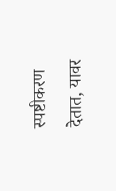स्पष्टीकरण देतात, यावर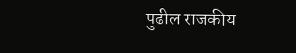पुढील राजकीय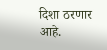दिशा ठरणार आहे.